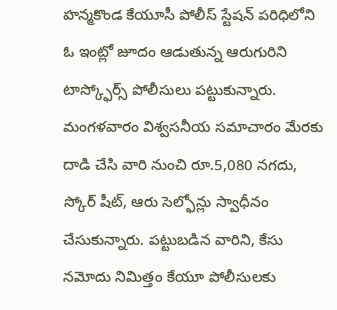హన్మకొండ కేయూసీ పోలీస్ స్టేషన్ పరిధిలోని ఓ ఇంట్లో జూదం ఆడుతున్న ఆరుగురిని టాస్క్ఫోర్స్ పోలీసులు పట్టుకున్నారు. మంగళవారం విశ్వసనీయ సమాచారం మేరకు దాడి చేసి వారి నుంచి రూ.5,080 నగదు, స్కోర్ షీట్, ఆరు సెల్ఫోన్లు స్వాధీనం చేసుకున్నారు. పట్టుబడిన వారిని, కేసు నమోదు నిమిత్తం కేయూ పోలీసులకు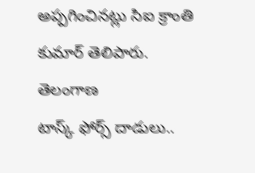అప్పగించినట్లు సిఐ క్రాంతి కుమార్ తెలిపారు.
తెలంగాణ
టాస్క్ ఫోర్స్ దాడులు..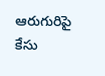ఆరుగురిపై కేసు